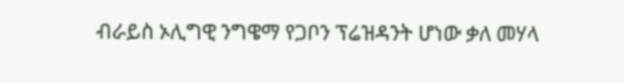ብራይስ ኦሊግዊ ንግዌማ የጋቦን ፕሬዝዳንት ሆነው ቃለ መሃላ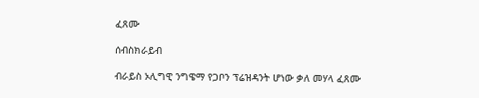ፈጸሙ

ሰብስክራይብ

ብራይስ ኦሊግዊ ንግዌማ የጋቦን ፕሬዝዳንት ሆነው ቃለ መሃላ ፈጸሙ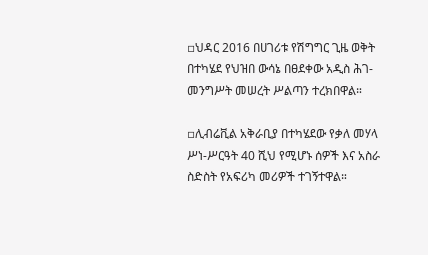▫ህዳር 2016 በሀገሪቱ የሽግግር ጊዜ ወቅት በተካሄደ የህዝበ ውሳኔ በፀደቀው አዲስ ሕገ-መንግሥት መሠረት ሥልጣን ተረክበዋል።

▫ሊብሬቪል አቅራቢያ በተካሄደው የቃለ መሃላ ሥነ-ሥርዓት 40 ሺህ የሚሆኑ ሰዎች እና አስራ ስድስት የአፍሪካ መሪዎች ተገኝተዋል።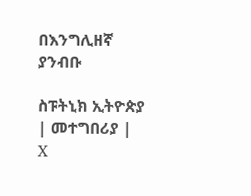በእንግሊዘኛ ያንብቡ

ስፑትኒክ ኢትዮጵያ | መተግበሪያ | X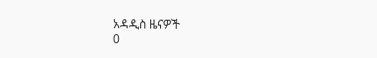አዳዲስ ዜናዎች
0